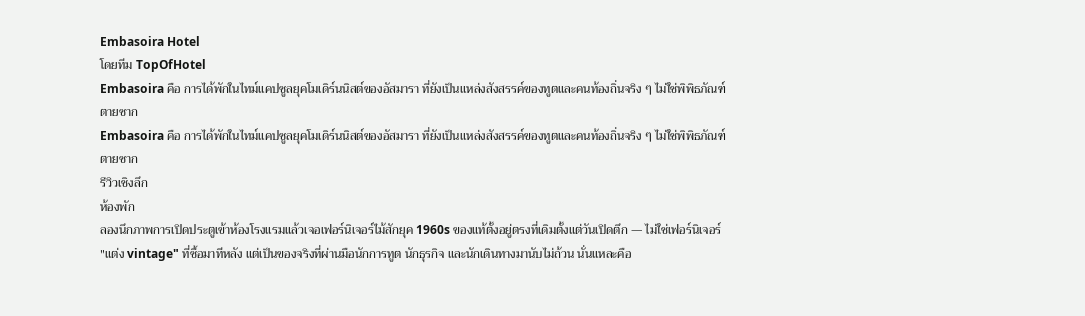Embasoira Hotel
โดยทีม TopOfHotel
Embasoira คือ การได้พักในไทม์แคปซูลยุคโมเดิร์นนิสต์ของอัสมารา ที่ยังเป็นแหล่งสังสรรค์ของทูตและคนท้องถิ่นจริง ๆ ไม่ใช่พิพิธภัณฑ์ตายซาก
Embasoira คือ การได้พักในไทม์แคปซูลยุคโมเดิร์นนิสต์ของอัสมารา ที่ยังเป็นแหล่งสังสรรค์ของทูตและคนท้องถิ่นจริง ๆ ไม่ใช่พิพิธภัณฑ์ตายซาก
รีวิวเชิงลึก
ห้องพัก
ลองนึกภาพการเปิดประตูเข้าห้องโรงแรมแล้วเจอเฟอร์นิเจอร์ไม้สักยุค 1960s ของแท้ตั้งอยู่ตรงที่เดิมตั้งแต่วันเปิดตึก — ไม่ใช่เฟอร์นิเจอร์ "แต่ง vintage" ที่ซื้อมาทีหลัง แต่เป็นของจริงที่ผ่านมือนักการทูต นักธุรกิจ และนักเดินทางมานับไม่ถ้วน นั่นแหละคือ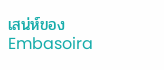เสน่ห์ของ Embasoira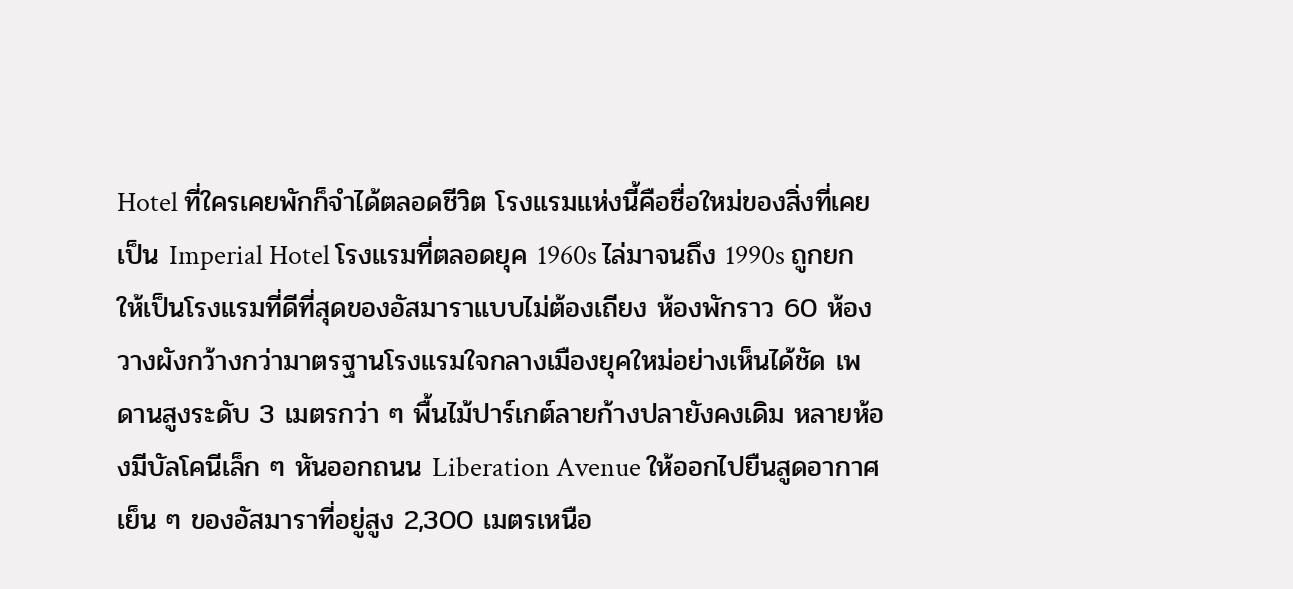Hotel ที่ใครเคยพักก็จำได้ตลอดชีวิต โรงแรมแห่งนี้คือชื่อใหม่ของสิ่งที่เคยเป็น Imperial Hotel โรงแรมที่ตลอดยุค 1960s ไล่มาจนถึง 1990s ถูกยกให้เป็นโรงแรมที่ดีที่สุดของอัสมาราแบบไม่ต้องเถียง ห้องพักราว 60 ห้องวางผังกว้างกว่ามาตรฐานโรงแรมใจกลางเมืองยุคใหม่อย่างเห็นได้ชัด เพดานสูงระดับ 3 เมตรกว่า ๆ พื้นไม้ปาร์เกต์ลายก้างปลายังคงเดิม หลายห้องมีบัลโคนีเล็ก ๆ หันออกถนน Liberation Avenue ให้ออกไปยืนสูดอากาศเย็น ๆ ของอัสมาราที่อยู่สูง 2,300 เมตรเหนือ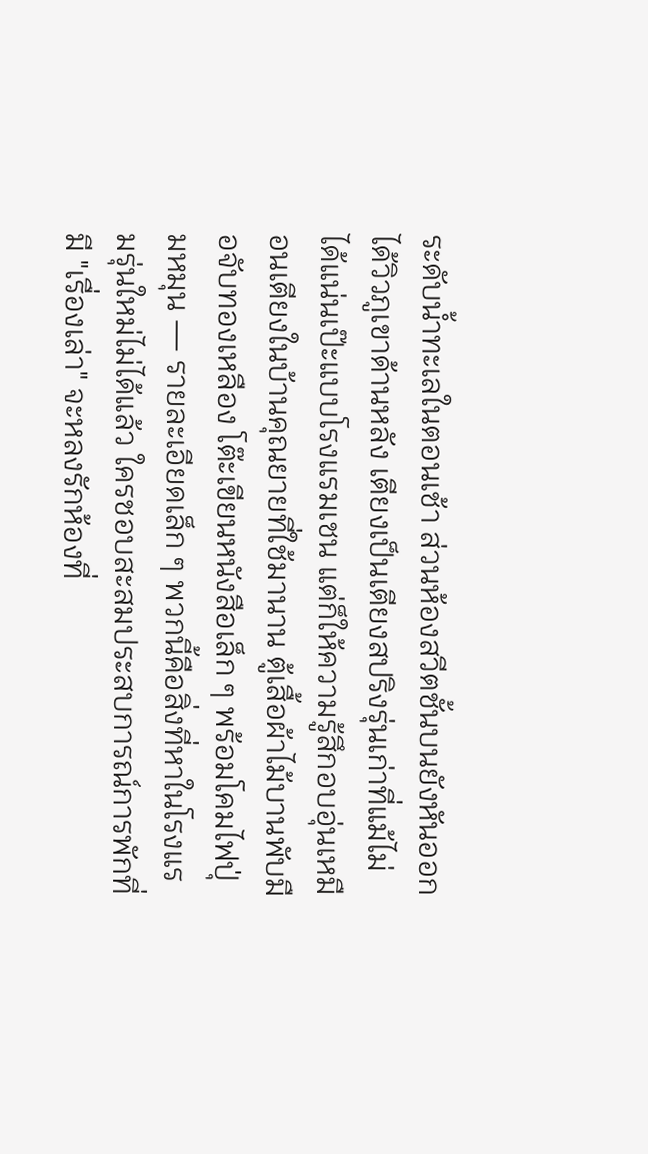ระดับน้ำทะเลในตอนเช้า ส่วนห้องสวีตชั้นบนยังหันออกได้วิวภูเขาด้านหลัง เตียงเป็นเตียงสปริงรุ่นเก่าที่แม้ไม่ได้แน่นเป๊ะแบบโรงแรมเชน แต่ก็ให้ความรู้สึกอบอุ่นเหมือนเตียงในบ้านคุณยายที่ใช้มานาน ตู้เสื้อผ้าไม้บานพับมือจับทองเหลือง โต๊ะเขียนหนังสือเล็ก ๆ พร้อมโคมไฟปุ่มหมุน — รายละเอียดเล็ก ๆ พวกนี้คือสิ่งที่หาในโรงแรมรุ่นใหม่ไม่ได้แล้ว ใครชอบสะสมประสบการณ์การพักที่มี "เรื่องเล่า" จะหลงรักห้องที่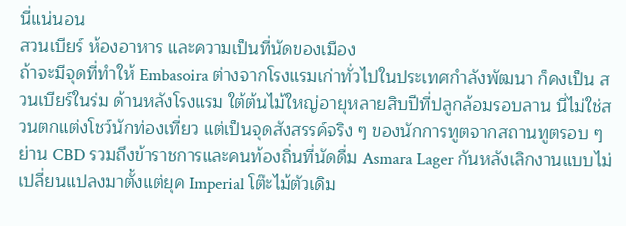นี่แน่นอน
สวนเบียร์ ห้องอาหาร และความเป็นที่นัดของเมือง
ถ้าจะมีจุดที่ทำให้ Embasoira ต่างจากโรงแรมเก่าทั่วไปในประเทศกำลังพัฒนา ก็คงเป็น สวนเบียร์ในร่ม ด้านหลังโรงแรม ใต้ต้นไม้ใหญ่อายุหลายสิบปีที่ปลูกล้อมรอบลาน นี่ไม่ใช่สวนตกแต่งโชว์นักท่องเที่ยว แต่เป็นจุดสังสรรค์จริง ๆ ของนักการทูตจากสถานทูตรอบ ๆ ย่าน CBD รวมถึงข้าราชการและคนท้องถิ่นที่นัดดื่ม Asmara Lager กันหลังเลิกงานแบบไม่เปลี่ยนแปลงมาตั้งแต่ยุค Imperial โต๊ะไม้ตัวเดิม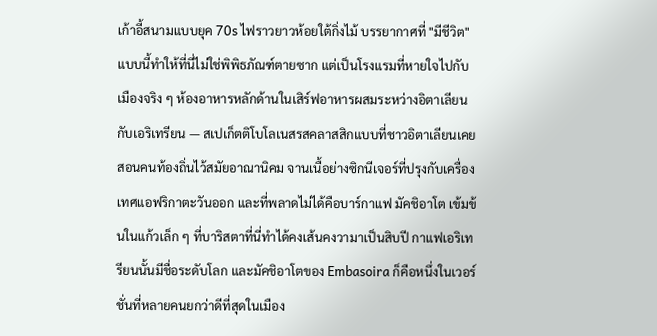เก้าอี้สนามแบบยุค 70s ไฟราวยาวห้อยใต้กิ่งไม้ บรรยากาศที่ "มีชีวิต" แบบนี้ทำให้ที่นี่ไม่ใช่พิพิธภัณฑ์ตายซาก แต่เป็นโรงแรมที่หายใจไปกับเมืองจริง ๆ ห้องอาหารหลักด้านในเสิร์ฟอาหารผสมระหว่างอิตาเลียนกับเอริเทรียน — สเปเก็ตติโบโลเนสรสคลาสสิกแบบที่ชาวอิตาเลียนเคยสอนคนท้องถิ่นไว้สมัยอาณานิคม จานเนื้อย่างซิกนีเจอร์ที่ปรุงกับเครื่องเทศแอฟริกาตะวันออก และที่พลาดไม่ได้คือบาร์กาแฟ มัคชิอาโต เข้มข้นในแก้วเล็ก ๆ ที่บาริสตาที่นี่ทำได้คงเส้นคงวามาเป็นสิบปี กาแฟเอริเทรียนนั้นมีชื่อระดับโลก และมัคชิอาโตของ Embasoira ก็คือหนึ่งในเวอร์ชั่นที่หลายคนยกว่าดีที่สุดในเมือง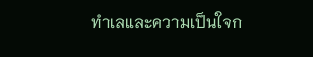ทำเลและความเป็นใจก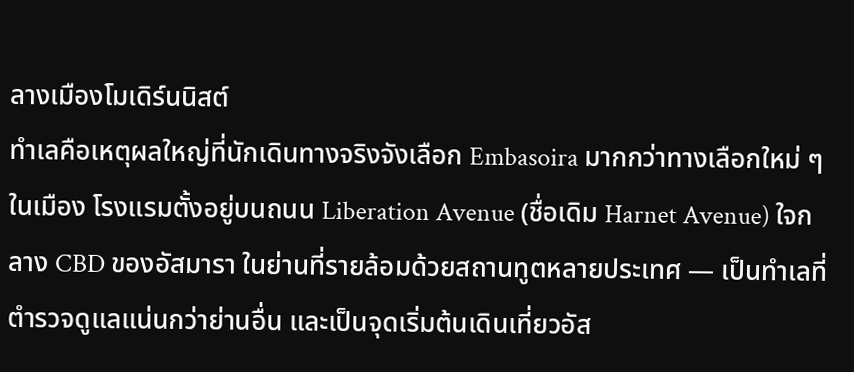ลางเมืองโมเดิร์นนิสต์
ทำเลคือเหตุผลใหญ่ที่นักเดินทางจริงจังเลือก Embasoira มากกว่าทางเลือกใหม่ ๆ ในเมือง โรงแรมตั้งอยู่บนถนน Liberation Avenue (ชื่อเดิม Harnet Avenue) ใจกลาง CBD ของอัสมารา ในย่านที่รายล้อมด้วยสถานทูตหลายประเทศ — เป็นทำเลที่ตำรวจดูแลแน่นกว่าย่านอื่น และเป็นจุดเริ่มต้นเดินเที่ยวอัส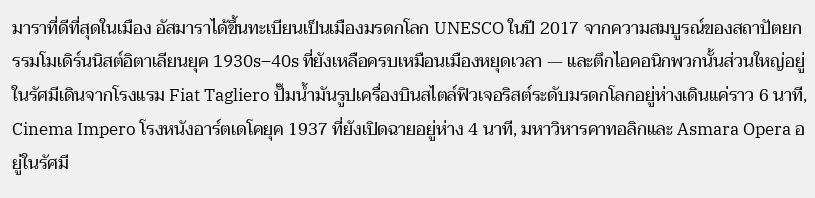มาราที่ดีที่สุดในเมือง อัสมาราได้ขึ้นทะเบียนเป็นเมืองมรดกโลก UNESCO ในปี 2017 จากความสมบูรณ์ของสถาปัตยกรรมโมเดิร์นนิสต์อิตาเลียนยุค 1930s–40s ที่ยังเหลือครบเหมือนเมืองหยุดเวลา — และตึกไอคอนิกพวกนั้นส่วนใหญ่อยู่ในรัศมีเดินจากโรงแรม Fiat Tagliero ปั๊มน้ำมันรูปเครื่องบินสไตล์ฟิวเจอริสต์ระดับมรดกโลกอยู่ห่างเดินแค่ราว 6 นาที, Cinema Impero โรงหนังอาร์ตเดโคยุค 1937 ที่ยังเปิดฉายอยู่ห่าง 4 นาที, มหาวิหารคาทอลิกและ Asmara Opera อยู่ในรัศมี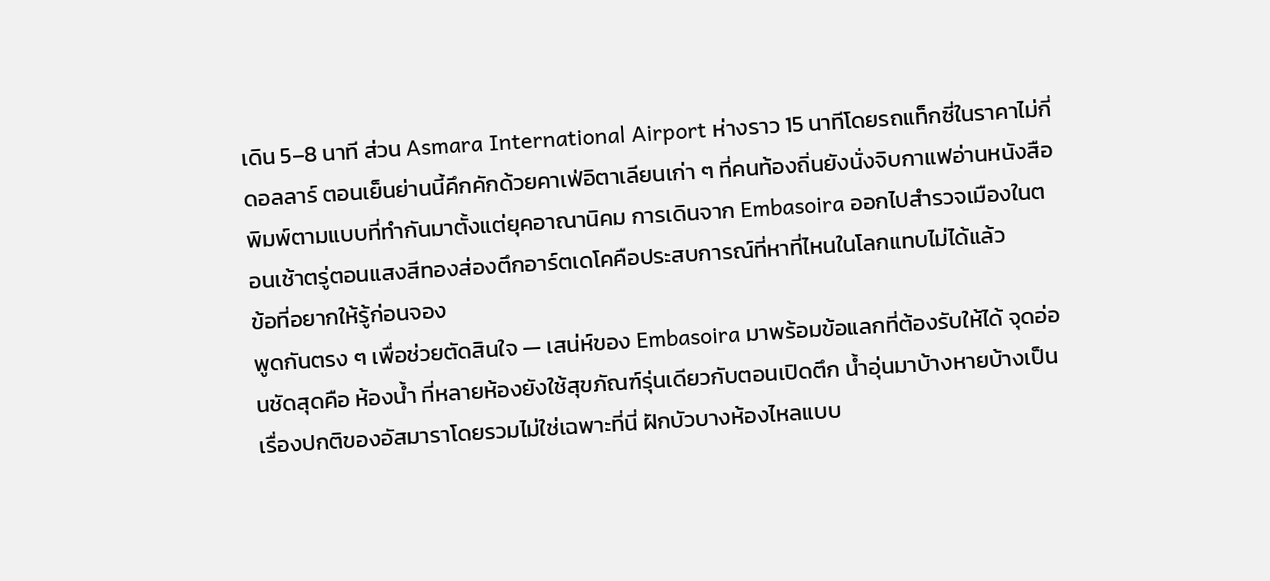เดิน 5–8 นาที ส่วน Asmara International Airport ห่างราว 15 นาทีโดยรถแท็กซี่ในราคาไม่กี่ดอลลาร์ ตอนเย็นย่านนี้คึกคักด้วยคาเฟ่อิตาเลียนเก่า ๆ ที่คนท้องถิ่นยังนั่งจิบกาแฟอ่านหนังสือพิมพ์ตามแบบที่ทำกันมาตั้งแต่ยุคอาณานิคม การเดินจาก Embasoira ออกไปสำรวจเมืองในตอนเช้าตรู่ตอนแสงสีทองส่องตึกอาร์ตเดโคคือประสบการณ์ที่หาที่ไหนในโลกแทบไม่ได้แล้ว
ข้อที่อยากให้รู้ก่อนจอง
พูดกันตรง ๆ เพื่อช่วยตัดสินใจ — เสน่ห์ของ Embasoira มาพร้อมข้อแลกที่ต้องรับให้ได้ จุดอ่อนชัดสุดคือ ห้องน้ำ ที่หลายห้องยังใช้สุขภัณฑ์รุ่นเดียวกับตอนเปิดตึก น้ำอุ่นมาบ้างหายบ้างเป็นเรื่องปกติของอัสมาราโดยรวมไม่ใช่เฉพาะที่นี่ ฝักบัวบางห้องไหลแบบ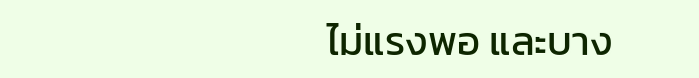ไม่แรงพอ และบาง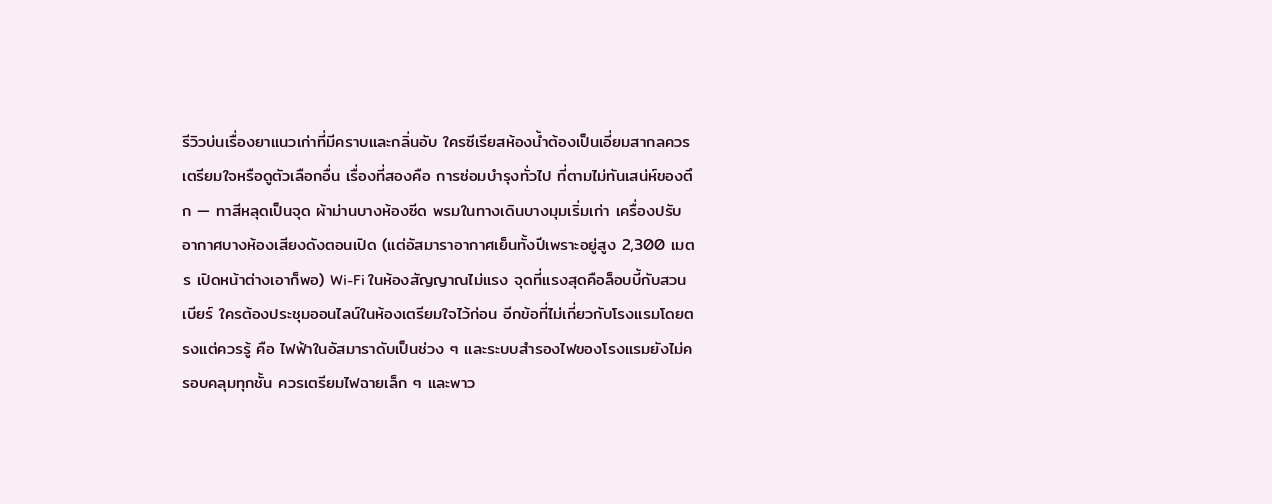รีวิวบ่นเรื่องยาแนวเก่าที่มีคราบและกลิ่นอับ ใครซีเรียสห้องน้ำต้องเป็นเอี่ยมสากลควรเตรียมใจหรือดูตัวเลือกอื่น เรื่องที่สองคือ การซ่อมบำรุงทั่วไป ที่ตามไม่ทันเสน่ห์ของตึก — ทาสีหลุดเป็นจุด ผ้าม่านบางห้องซีด พรมในทางเดินบางมุมเริ่มเก่า เครื่องปรับอากาศบางห้องเสียงดังตอนเปิด (แต่อัสมาราอากาศเย็นทั้งปีเพราะอยู่สูง 2,300 เมตร เปิดหน้าต่างเอาก็พอ) Wi-Fi ในห้องสัญญาณไม่แรง จุดที่แรงสุดคือล็อบบี้กับสวนเบียร์ ใครต้องประชุมออนไลน์ในห้องเตรียมใจไว้ก่อน อีกข้อที่ไม่เกี่ยวกับโรงแรมโดยตรงแต่ควรรู้ คือ ไฟฟ้าในอัสมาราดับเป็นช่วง ๆ และระบบสำรองไฟของโรงแรมยังไม่ครอบคลุมทุกชั้น ควรเตรียมไฟฉายเล็ก ๆ และพาว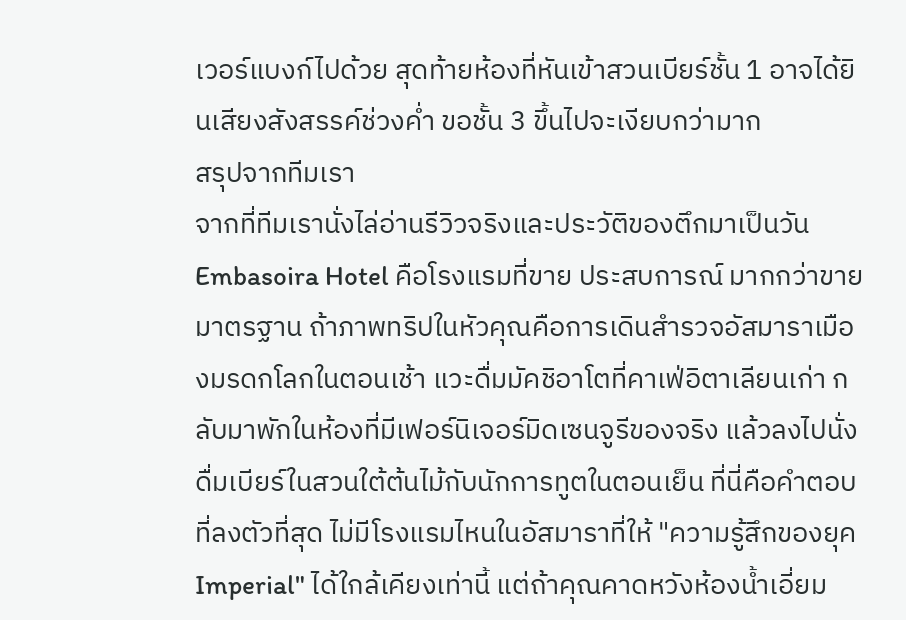เวอร์แบงก์ไปด้วย สุดท้ายห้องที่หันเข้าสวนเบียร์ชั้น 1 อาจได้ยินเสียงสังสรรค์ช่วงค่ำ ขอชั้น 3 ขึ้นไปจะเงียบกว่ามาก
สรุปจากทีมเรา
จากที่ทีมเรานั่งไล่อ่านรีวิวจริงและประวัติของตึกมาเป็นวัน Embasoira Hotel คือโรงแรมที่ขาย ประสบการณ์ มากกว่าขาย มาตรฐาน ถ้าภาพทริปในหัวคุณคือการเดินสำรวจอัสมาราเมืองมรดกโลกในตอนเช้า แวะดื่มมัคชิอาโตที่คาเฟ่อิตาเลียนเก่า กลับมาพักในห้องที่มีเฟอร์นิเจอร์มิดเซนจูรีของจริง แล้วลงไปนั่งดื่มเบียร์ในสวนใต้ต้นไม้กับนักการทูตในตอนเย็น ที่นี่คือคำตอบที่ลงตัวที่สุด ไม่มีโรงแรมไหนในอัสมาราที่ให้ "ความรู้สึกของยุค Imperial" ได้ใกล้เคียงเท่านี้ แต่ถ้าคุณคาดหวังห้องน้ำเอี่ยม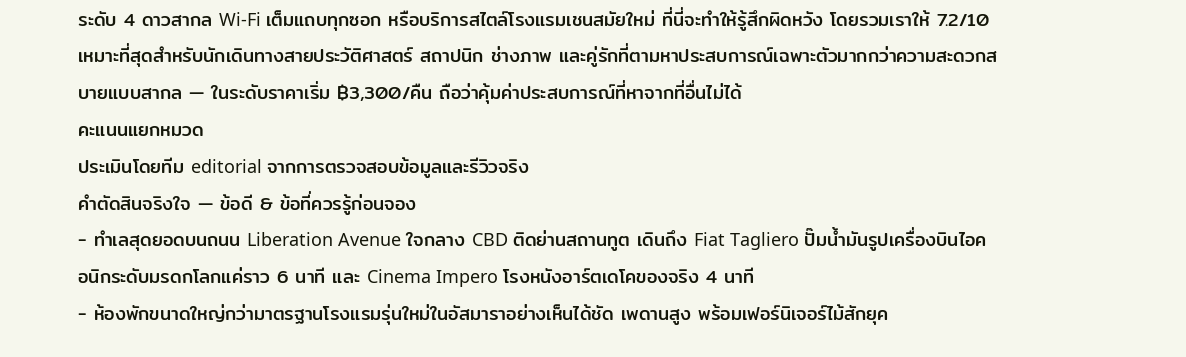ระดับ 4 ดาวสากล Wi-Fi เต็มแถบทุกซอก หรือบริการสไตล์โรงแรมเชนสมัยใหม่ ที่นี่จะทำให้รู้สึกผิดหวัง โดยรวมเราให้ 7.2/10 เหมาะที่สุดสำหรับนักเดินทางสายประวัติศาสตร์ สถาปนิก ช่างภาพ และคู่รักที่ตามหาประสบการณ์เฉพาะตัวมากกว่าความสะดวกสบายแบบสากล — ในระดับราคาเริ่ม ฿3,300/คืน ถือว่าคุ้มค่าประสบการณ์ที่หาจากที่อื่นไม่ได้
คะแนนแยกหมวด
ประเมินโดยทีม editorial จากการตรวจสอบข้อมูลและรีวิวจริง
คำตัดสินจริงใจ — ข้อดี & ข้อที่ควรรู้ก่อนจอง
- ทำเลสุดยอดบนถนน Liberation Avenue ใจกลาง CBD ติดย่านสถานทูต เดินถึง Fiat Tagliero ปั๊มน้ำมันรูปเครื่องบินไอคอนิกระดับมรดกโลกแค่ราว 6 นาที และ Cinema Impero โรงหนังอาร์ตเดโคของจริง 4 นาที
- ห้องพักขนาดใหญ่กว่ามาตรฐานโรงแรมรุ่นใหม่ในอัสมาราอย่างเห็นได้ชัด เพดานสูง พร้อมเฟอร์นิเจอร์ไม้สักยุค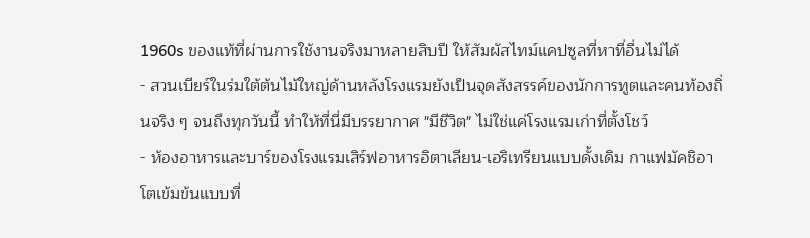1960s ของแท้ที่ผ่านการใช้งานจริงมาหลายสิบปี ให้สัมผัสไทม์แคปซูลที่หาที่อื่นไม่ได้
- สวนเบียร์ในร่มใต้ต้นไม้ใหญ่ด้านหลังโรงแรมยังเป็นจุดสังสรรค์ของนักการทูตและคนท้องถิ่นจริง ๆ จนถึงทุกวันนี้ ทำให้ที่นี่มีบรรยากาศ "มีชีวิต" ไม่ใช่แค่โรงแรมเก่าที่ตั้งโชว์
- ห้องอาหารและบาร์ของโรงแรมเสิร์ฟอาหารอิตาเลียน-เอริเทรียนแบบดั้งเดิม กาแฟมัคชิอาโตเข้มข้นแบบที่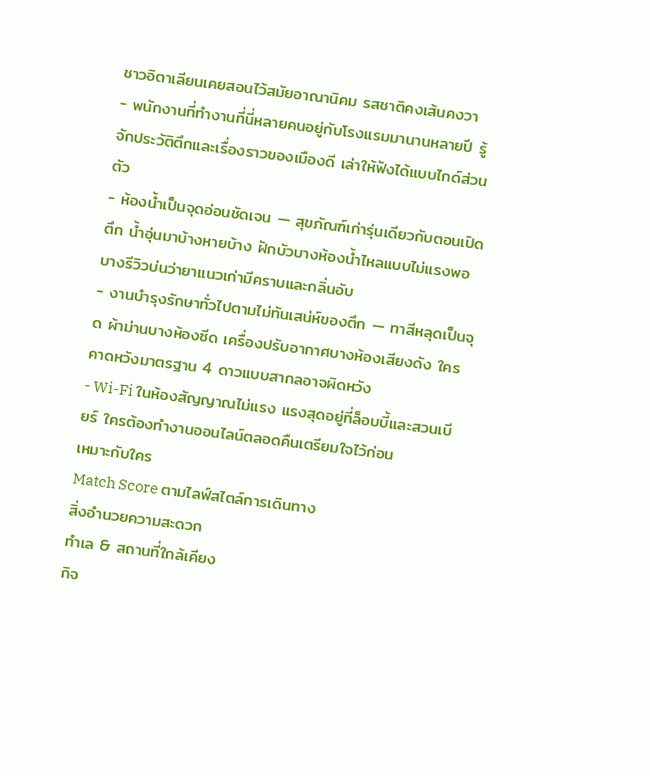ชาวอิตาเลียนเคยสอนไว้สมัยอาณานิคม รสชาติคงเส้นคงวา
- พนักงานที่ทำงานที่นี่หลายคนอยู่กับโรงแรมมานานหลายปี รู้จักประวัติตึกและเรื่องราวของเมืองดี เล่าให้ฟังได้แบบไกด์ส่วนตัว
- ห้องน้ำเป็นจุดอ่อนชัดเจน — สุขภัณฑ์เก่ารุ่นเดียวกับตอนเปิดตึก น้ำอุ่นมาบ้างหายบ้าง ฝักบัวบางห้องน้ำไหลแบบไม่แรงพอ บางรีวิวบ่นว่ายาแนวเก่ามีคราบและกลิ่นอับ
- งานบำรุงรักษาทั่วไปตามไม่ทันเสน่ห์ของตึก — ทาสีหลุดเป็นจุด ผ้าม่านบางห้องซีด เครื่องปรับอากาศบางห้องเสียงดัง ใครคาดหวังมาตรฐาน 4 ดาวแบบสากลอาจผิดหวัง
- Wi-Fi ในห้องสัญญาณไม่แรง แรงสุดอยู่ที่ล็อบบี้และสวนเบียร์ ใครต้องทำงานออนไลน์ตลอดคืนเตรียมใจไว้ก่อน
เหมาะกับใคร
Match Score ตามไลฟ์สไตล์การเดินทาง
สิ่งอำนวยความสะดวก
ทำเล & สถานที่ใกล้เคียง
กิจ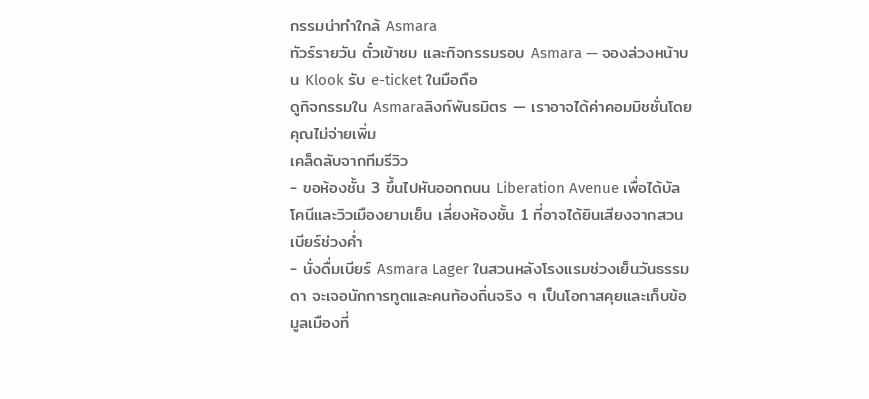กรรมน่าทำใกล้ Asmara
ทัวร์รายวัน ตั๋วเข้าชม และกิจกรรมรอบ Asmara — จองล่วงหน้าบน Klook รับ e-ticket ในมือถือ
ดูกิจกรรมใน Asmaraลิงก์พันธมิตร — เราอาจได้ค่าคอมมิชชั่นโดยคุณไม่จ่ายเพิ่ม
เคล็ดลับจากทีมรีวิว
- ขอห้องชั้น 3 ขึ้นไปหันออกถนน Liberation Avenue เพื่อได้บัลโคนีและวิวเมืองยามเย็น เลี่ยงห้องชั้น 1 ที่อาจได้ยินเสียงจากสวนเบียร์ช่วงค่ำ
- นั่งดื่มเบียร์ Asmara Lager ในสวนหลังโรงแรมช่วงเย็นวันธรรมดา จะเจอนักการทูตและคนท้องถิ่นจริง ๆ เป็นโอกาสคุยและเก็บข้อมูลเมืองที่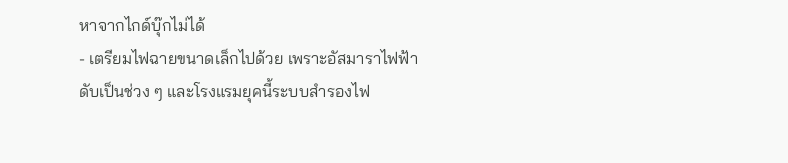หาจากไกด์บุ๊กไม่ได้
- เตรียมไฟฉายขนาดเล็กไปด้วย เพราะอัสมาราไฟฟ้าดับเป็นช่วง ๆ และโรงแรมยุคนี้ระบบสำรองไฟ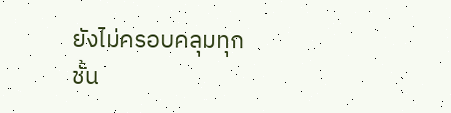ยังไม่ครอบคลุมทุกชั้น